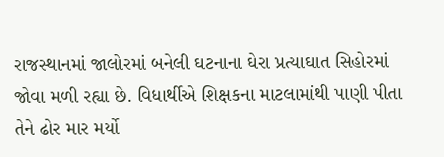રાજસ્થાનમાં જાલોરમાં બનેલી ઘટનાના ઘેરા પ્રત્યાઘાત સિહોરમાં જોવા મળી રહ્યા છે. વિધાર્થીએ શિક્ષકના માટલામાંથી પાણી પીતા તેને ઢોર માર મર્યો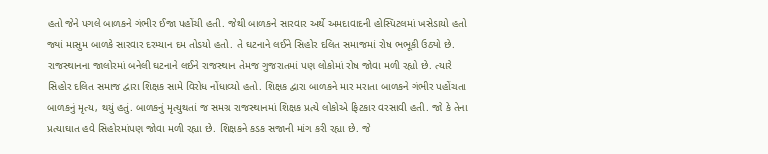હતો જેને પગલે બાળકને ગંભીર ઈજા પહોંચી હતી. જેથી બાળકને સારવાર અર્થે અમદાવાદની હોસ્પિટલમાં ખસેડાયો હતો જ્યાં માસુમ બાળકે સારવાર દરમ્યાન દમ તોડયો હતો. તે ઘટનાને લઈને સિહોર દલિત સમાજમાં રોષ ભભૂકી ઉઠ્યો છે. રાજસ્થાનના જાલોરમાં બનેલી ઘટનાને લઈને રાજસ્થાન તેમજ ગુજરાતમાં પણ લોકોમાં રોષ જોવા મળી રહ્યો છે. ત્યારે સિહોર દલિત સમાજ દ્વારા શિક્ષક સામે વિરોધ નોંધાવ્યો હતો. શિક્ષક દ્વારા બાળકને માર મરાતા બાળકને ગંભીર પહોંચતા બાળકનું મૃત્ય, થયું હતું. બાળકનું મૃત્યુથતાં જ સમગ્ર રાજસ્થાનમાં શિક્ષક પ્રત્યે લોકોએ ફિટકાર વરસાવી હતી. જો કે તેના પ્રત્યાઘાત હવે સિહોરમાંપણ જોવા મળી રહ્યા છે. શિક્ષકને કડક સજાની માંગ કરી રહ્યા છે. જે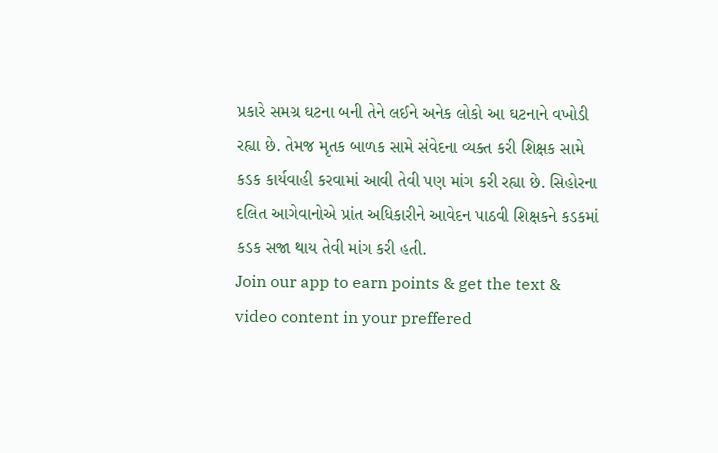પ્રકારે સમગ્ર ઘટના બની તેને લઈને અનેક લોકો આ ઘટનાને વખોડી રહ્યા છે. તેમજ મૃતક બાળક સામે સંવેદના વ્યક્ત કરી શિક્ષક સામે કડક કાર્યવાહી કરવામાં આવી તેવી પણ માંગ કરી રહ્યા છે. સિહોરના દલિત આગેવાનોએ પ્રાંત અધિકારીને આવેદન પાઠવી શિક્ષકને કડકમાં કડક સજા થાય તેવી માંગ કરી હતી.
Join our app to earn points & get the text & video content in your preffered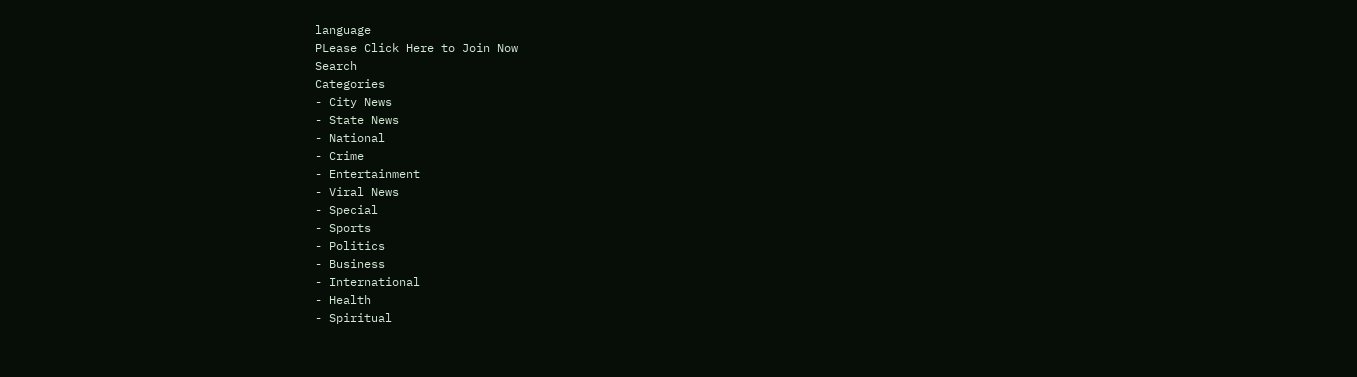language
PLease Click Here to Join Now
Search
Categories
- City News
- State News
- National
- Crime
- Entertainment
- Viral News
- Special
- Sports
- Politics
- Business
- International
- Health
- Spiritual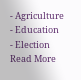- Agriculture
- Education
- Election
Read More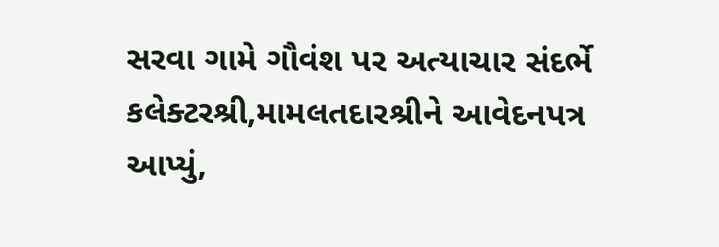સરવા ગામે ગૌવંશ પર અત્યાચાર સંદર્ભે કલેક્ટરશ્રી,મામલતદારશ્રીને આવેદનપત્ર આપ્યું,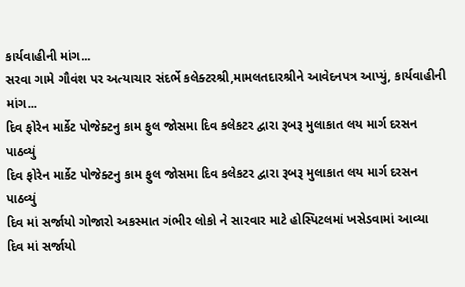કાર્યવાહીની માંગ...
સરવા ગામે ગૌવંશ પર અત્યાચાર સંદર્ભે કલેક્ટરશ્રી,મામલતદારશ્રીને આવેદનપત્ર આપ્યું, કાર્યવાહીની માંગ...
દિવ ફોરેન માર્કેટ પોજેક્ટનુ કામ ફુલ જોસમા દિવ કલેકટર દ્વારા રૂબરૂ મુલાકાત લય માર્ગ દરસન પાઠવ્યું
દિવ ફોરેન માર્કેટ પોજેક્ટનુ કામ ફુલ જોસમા દિવ કલેકટર દ્વારા રૂબરૂ મુલાકાત લય માર્ગ દરસન પાઠવ્યું
દિવ માં સર્જાયો ગોજારો અકસ્માત ગંભીર લોકો ને સારવાર માટે હોસ્પિટલમાં ખસેડવામાં આવ્યા
દિવ માં સર્જાયો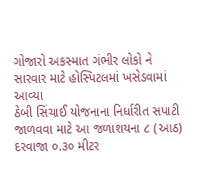ગોજારો અકસ્માત ગંભીર લોકો ને સારવાર માટે હોસ્પિટલમાં ખસેડવામાં આવ્યા
ઠેબી સિંચાઈ યોજનાના નિર્ધારીત સપાટી જાળવવા માટે આ જળાશયના ૮ (આઠ) દરવાજા ૦.૩૦ મીટર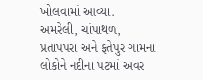ખોલવામાં આવ્યા.
અમરેલી, ચાંપાથળ, પ્રતાપપરા અને ફતેપુર ગામના લોકોને નદીના પટમાં અવર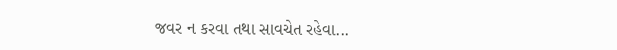જવર ન કરવા તથા સાવચેત રહેવા...